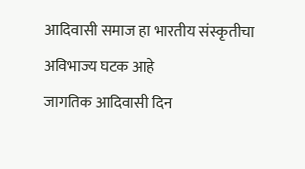आदिवासी समाज हा भारतीय संस्कृतीचा अविभाज्य घटक आहे
जागतिक आदिवासी दिन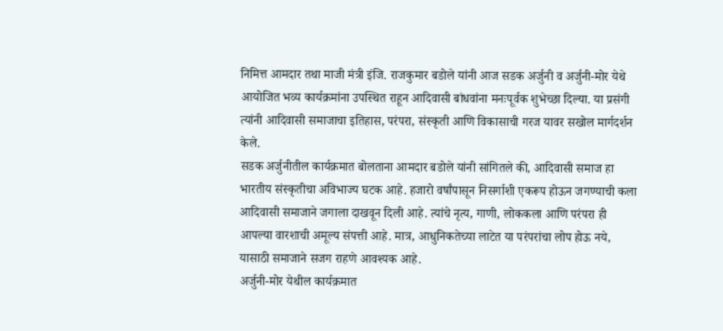निमित्त आमदार तथा माजी मंत्री इंजि. राजकुमार बडोले यांनी आज सडक अर्जुनी व अर्जुनी-मोर येथे आयोजित भव्य कार्यक्रमांना उपस्थित राहून आदिवासी बांधवांना मनःपूर्वक शुभेच्छा दिल्या. या प्रसंगी त्यांनी आदिवासी समाजाचा इतिहास, परंपरा, संस्कृती आणि विकासाची गरज यावर सखोल मार्गदर्शन केले.
सडक अर्जुनीतील कार्यक्रमात बोलताना आमदार बडोले यांनी सांगितले की, आदिवासी समाज हा भारतीय संस्कृतीचा अविभाज्य घटक आहे. हजारो वर्षांपासून निसर्गाशी एकरूप होऊन जगण्याची कला आदिवासी समाजाने जगाला दाखवून दिली आहे. त्यांचे नृत्य, गाणी, लोककला आणि परंपरा ही आपल्या वारशाची अमूल्य संपत्ती आहे. मात्र, आधुनिकतेच्या लाटेत या परंपरांचा लोप होऊ नये, यासाठी समाजाने सजग राहणे आवश्यक आहे.
अर्जुनी-मोर येथील कार्यक्रमात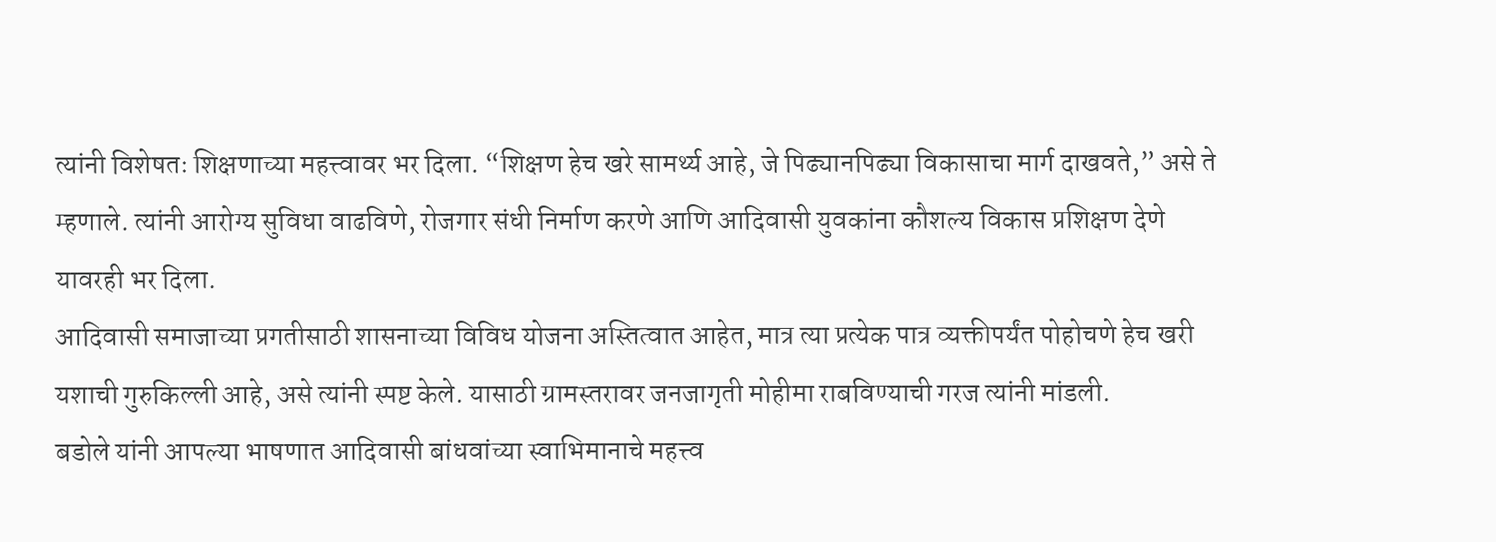त्यांनी विशेषतः शिक्षणाच्या महत्त्वावर भर दिला. “शिक्षण हेच खरे सामर्थ्य आहे, जे पिढ्यानपिढ्या विकासाचा मार्ग दाखवते,” असे ते म्हणाले. त्यांनी आरोग्य सुविधा वाढविणे, रोजगार संधी निर्माण करणे आणि आदिवासी युवकांना कौशल्य विकास प्रशिक्षण देणे यावरही भर दिला.
आदिवासी समाजाच्या प्रगतीसाठी शासनाच्या विविध योजना अस्तित्वात आहेत, मात्र त्या प्रत्येक पात्र व्यक्तीपर्यंत पोहोचणे हेच खरी यशाची गुरुकिल्ली आहे, असे त्यांनी स्पष्ट केले. यासाठी ग्रामस्तरावर जनजागृती मोहीमा राबविण्याची गरज त्यांनी मांडली.
बडोले यांनी आपल्या भाषणात आदिवासी बांधवांच्या स्वाभिमानाचे महत्त्व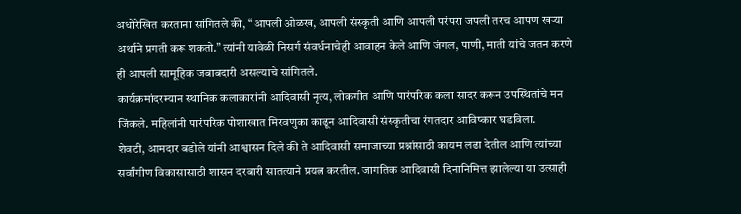अधोरेखित करताना सांगितले की, “आपली ओळख, आपली संस्कृती आणि आपली परंपरा जपली तरच आपण खऱ्या अर्थाने प्रगती करू शकतो.” त्यांनी यावेळी निसर्ग संवर्धनाचेही आवाहन केले आणि जंगल, पाणी, माती यांचे जतन करणे ही आपली सामूहिक जबाबदारी असल्याचे सांगितले.
कार्यक्रमांदरम्यान स्थानिक कलाकारांनी आदिवासी नृत्य, लोकगीत आणि पारंपरिक कला सादर करून उपस्थितांचे मन जिंकले. महिलांनी पारंपरिक पोशाखात मिरवणुका काढून आदिवासी संस्कृतीचा रंगतदार आविष्कार घडविला.
शेवटी, आमदार बडोले यांनी आश्वासन दिले की ते आदिवासी समाजाच्या प्रश्नांसाठी कायम लढा देतील आणि त्यांच्या सर्वांगीण विकासासाठी शासन दरबारी सातत्याने प्रयत्न करतील. जागतिक आदिवासी दिनानिमित्त झालेल्या या उत्साही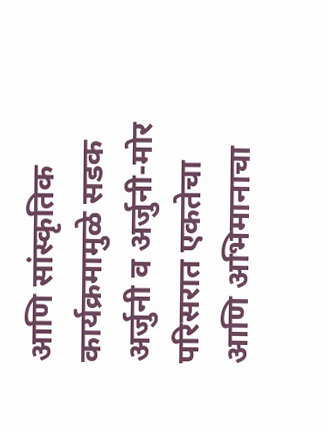आणि सांस्कृतिक कार्यक्रमामुळे सडक अर्जुनी व अर्जुनी-मोर परिसरात एकतेचा आणि अभिमानाचा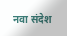नवा संदेश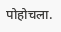पोहोचला.